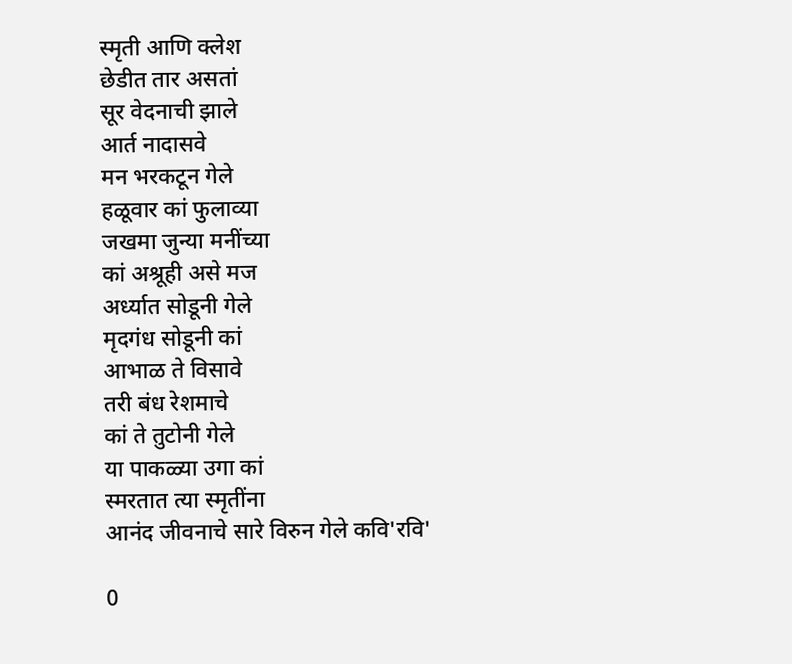स्मृती आणि क्लेश
छेडीत तार असतां
सूर वेदनाची झाले
आर्त नादासवे
मन भरकटून गेले
हळूवार कां फुलाव्या
जखमा जुन्या मनींच्या
कां अश्रूही असे मज
अर्ध्यात सोडूनी गेले
मृदगंध सोडूनी कां
आभाळ ते विसावे
तरी बंध रेशमाचे
कां ते तुटोनी गेले
या पाकळ्या उगा कां
स्मरतात त्या स्मृतींना
आनंद जीवनाचे सारे विरुन गेले कवि'रवि'

0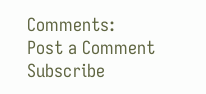Comments:
Post a Comment
Subscribe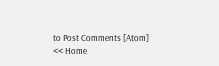to Post Comments [Atom]
<< Home